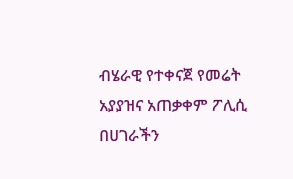ብሄራዊ የተቀናጀ የመሬት አያያዝና አጠቃቀም ፖሊሲ በሀገራችን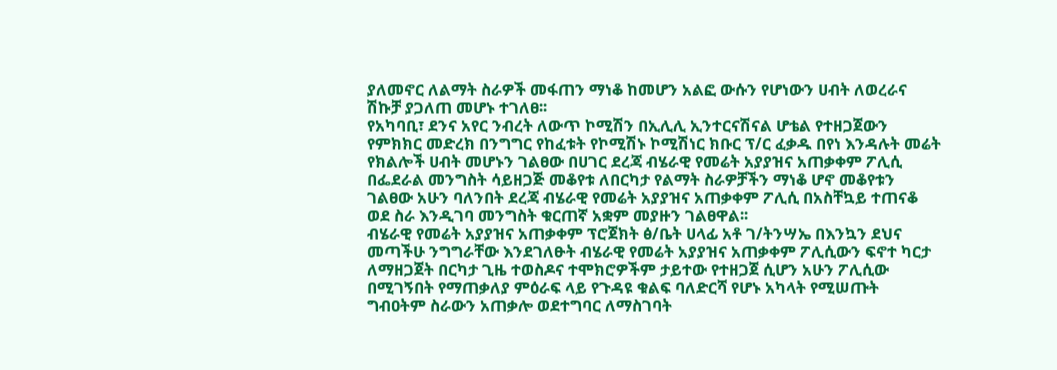ያለመኖር ለልማት ስራዎች መፋጠን ማነቆ ከመሆን አልፎ ውሱን የሆነውን ሀብት ለወረራና ሽኩቻ ያጋለጠ መሆኑ ተገለፀ፡፡
የአካባቢ፣ ደንና አየር ንብረት ለውጥ ኮሚሽን በኢሊሊ ኢንተርናሽናል ሆቴል የተዘጋጀውን የምክክር መድረክ በንግግር የከፈቱት የኮሚሽኑ ኮሚሽነር ክቡር ፕ/ር ፈቃዱ በየነ እንዳሉት መሬት የክልሎች ሀብት መሆኑን ገልፀው በሀገር ደረጃ ብሄራዊ የመሬት አያያዝና አጠቃቀም ፖሊሲ በፌደራል መንግስት ሳይዘጋጅ መቆየቱ ለበርካታ የልማት ስራዎቻችን ማነቆ ሆኖ መቆየቱን ገልፀው አሁን ባለንበት ደረጃ ብሄራዊ የመሬት አያያዝና አጠቃቀም ፖሊሲ በአስቸኳይ ተጠናቆ ወደ ስራ እንዲገባ መንግስት ቁርጠኛ አቋም መያዙን ገልፀዋል፡፡
ብሄራዊ የመሬት አያያዝና አጠቃቀም ፕሮጀክት ፅ/ቤት ሀላፊ አቶ ገ/ትንሣኤ በእንኳን ደህና መጣችሁ ንግግራቸው እንደገለፁት ብሄራዊ የመሬት አያያዝና አጠቃቀም ፖሊሲውን ፍኖተ ካርታ ለማዘጋጀት በርካታ ጊዜ ተወስዶና ተሞክሮዎችም ታይተው የተዘጋጀ ሲሆን አሁን ፖሊሲው በሚገኝበት የማጠቃለያ ምዕራፍ ላይ የጉዳዩ ቁልፍ ባለድርሻ የሆኑ አካላት የሚሠጡት ግብዐትም ስራውን አጠቃሎ ወደተግባር ለማስገባት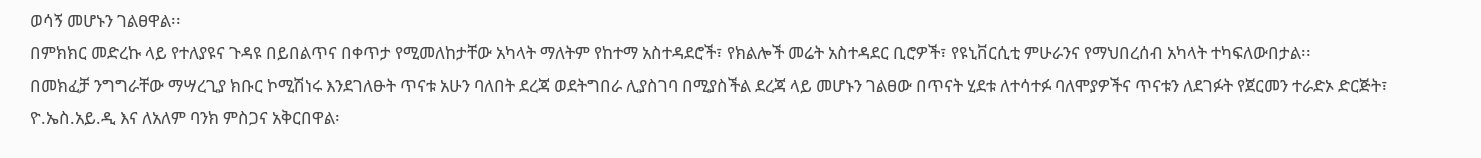ወሳኝ መሆኑን ገልፀዋል፡፡
በምክክር መድረኩ ላይ የተለያዩና ጉዳዩ በይበልጥና በቀጥታ የሚመለከታቸው አካላት ማለትም የከተማ አስተዳደሮች፣ የክልሎች መሬት አስተዳደር ቢሮዎች፣ የዩኒቨርሲቲ ምሁራንና የማህበረሰብ አካላት ተካፍለውበታል፡፡
በመክፈቻ ንግግራቸው ማሣረጊያ ክቡር ኮሚሽነሩ እንደገለፁት ጥናቱ አሁን ባለበት ደረጃ ወደትግበራ ሊያስገባ በሚያስችል ደረጃ ላይ መሆኑን ገልፀው በጥናት ሂደቱ ለተሳተፉ ባለሞያዎችና ጥናቱን ለደገፉት የጀርመን ተራድኦ ድርጅት፣ ዮ.ኤስ.አይ.ዲ እና ለአለም ባንክ ምስጋና አቅርበዋል፡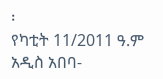፡
የካቲት 11/2011 ዓ.ም
አዲስ አበባ-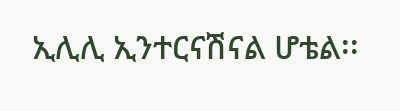ኢሊሊ ኢንተርናሽናል ሆቴል፡፡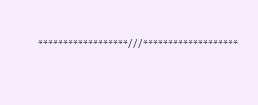******************///*******************